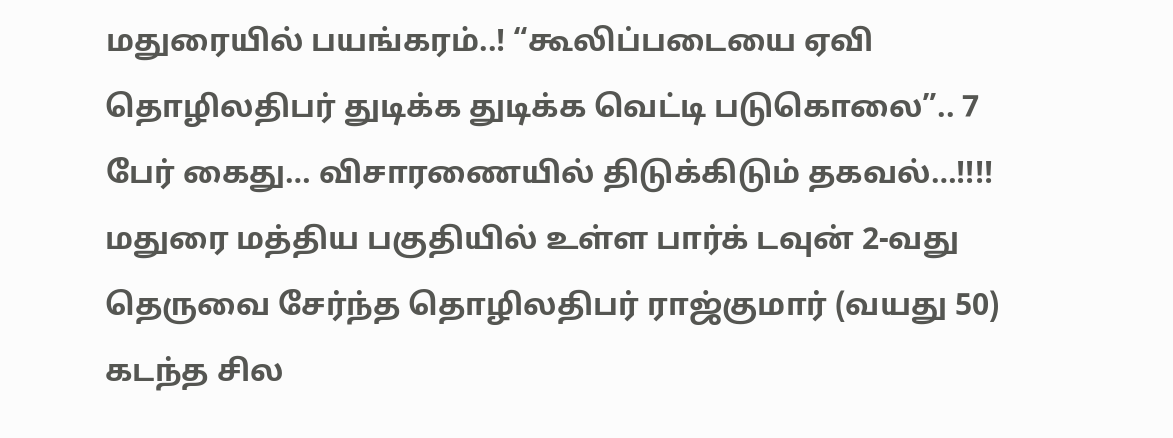மதுரையில் பயங்கரம்..! “கூலிப்படையை ஏவி தொழிலதிபர் துடிக்க துடிக்க வெட்டி படுகொலை”.. 7 பேர் கைது… விசாரணையில் திடுக்கிடும் தகவல்…!!!!
மதுரை மத்திய பகுதியில் உள்ள பார்க் டவுன் 2-வது தெருவை சேர்ந்த தொழிலதிபர் ராஜ்குமார் (வயது 50) கடந்த சில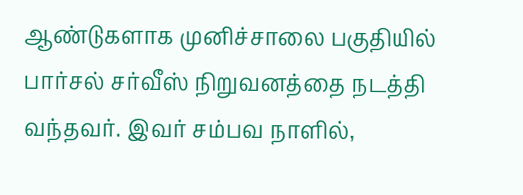ஆண்டுகளாக முனிச்சாலை பகுதியில் பார்சல் சர்வீஸ் நிறுவனத்தை நடத்தி வந்தவர். இவர் சம்பவ நாளில்,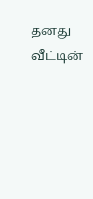தனது வீட்டின்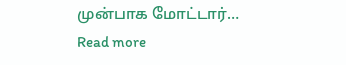முன்பாக மோட்டார்…
Read more